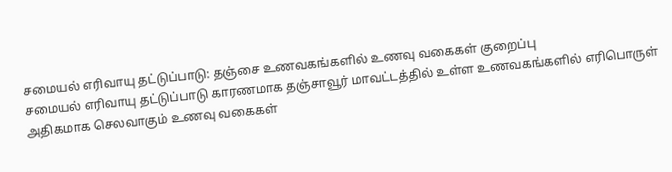சமையல் எரிவாயு தட்டுப்பாடு: தஞ்சை உணவகங்களில் உணவு வகைகள் குறைப்பு
சமையல் எரிவாயு தட்டுப்பாடு காரணமாக தஞ்சாவூர் மாவட்டத்தில் உள்ள உணவகங்களில் எரிபொருள் அதிகமாக செலவாகும் உணவு வகைகள்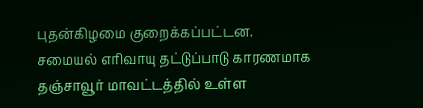புதன்கிழமை குறைக்கப்பட்டன.
சமையல் எரிவாயு தட்டுப்பாடு காரணமாக தஞ்சாவூர் மாவட்டத்தில் உள்ள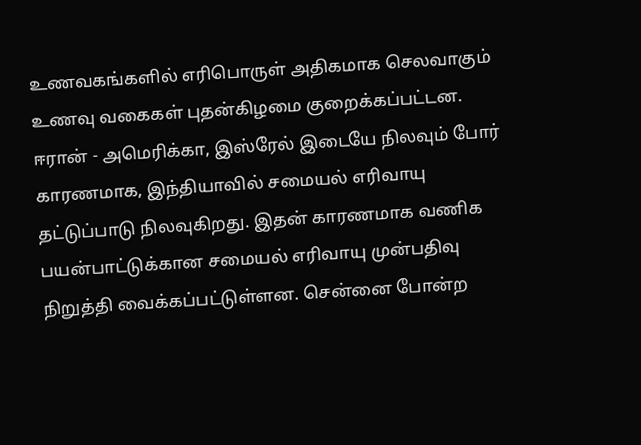உணவகங்களில் எரிபொருள் அதிகமாக செலவாகும் உணவு வகைகள் புதன்கிழமை குறைக்கப்பட்டன.
ஈரான் - அமெரிக்கா, இஸ்ரேல் இடையே நிலவும் போர் காரணமாக, இந்தியாவில் சமையல் எரிவாயு தட்டுப்பாடு நிலவுகிறது. இதன் காரணமாக வணிக பயன்பாட்டுக்கான சமையல் எரிவாயு முன்பதிவு நிறுத்தி வைக்கப்பட்டுள்ளன. சென்னை போன்ற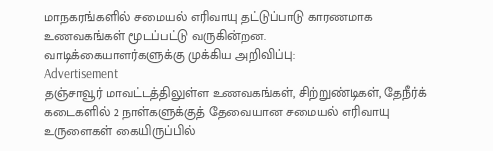மாநகரங்களில் சமையல் எரிவாயு தட்டுப்பாடு காரணமாக உணவகங்கள் மூடப்பட்டு வருகின்றன.
வாடிக்கையாளர்களுக்கு முக்கிய அறிவிப்பு:
Advertisement
தஞ்சாவூர் மாவட்டத்திலுள்ள உணவகங்கள், சிற்றுண்டிகள், தேநீர்க் கடைகளில் 2 நாள்களுக்குத் தேவையான சமையல் எரிவாயு உருளைகள் கையிருப்பில்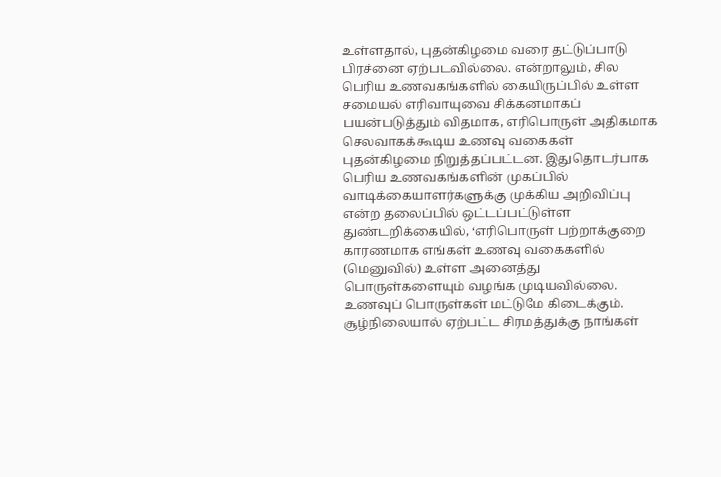உள்ளதால், புதன்கிழமை வரை தட்டுப்பாடு பிரச்னை ஏற்படவில்லை. என்றாலும், சில பெரிய உணவகங்களில் கையிருப்பில் உள்ள சமையல் எரிவாயுவை சிக்கனமாகப் பயன்படுத்தும் விதமாக, எரிபொருள் அதிகமாக செலவாகக்கூடிய உணவு வகைகள் புதன்கிழமை நிறுத்தப்பட்டன. இதுதொடர்பாக பெரிய உணவகங்களின் முகப்பில் வாடிக்கையாளர்களுக்கு முக்கிய அறிவிப்பு என்ற தலைப்பில் ஒட்டப்பட்டுள்ள துண்டறிக்கையில், ‘எரிபொருள் பற்றாக்குறை காரணமாக எங்கள் உணவு வகைகளில் (மெனுவில்) உள்ள அனைத்து பொருள்களையும் வழங்க முடியவில்லை. உணவுப் பொருள்கள் மட்டுமே கிடைக்கும். சூழ்நிலையால் ஏற்பட்ட சிரமத்துக்கு நாங்கள்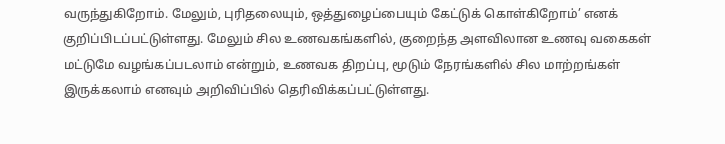வருந்துகிறோம். மேலும், புரிதலையும், ஒத்துழைப்பையும் கேட்டுக் கொள்கிறோம்’ எனக் குறிப்பிடப்பட்டுள்ளது. மேலும் சில உணவகங்களில், குறைந்த அளவிலான உணவு வகைகள் மட்டுமே வழங்கப்படலாம் என்றும், உணவக திறப்பு, மூடும் நேரங்களில் சில மாற்றங்கள் இருக்கலாம் எனவும் அறிவிப்பில் தெரிவிக்கப்பட்டுள்ளது.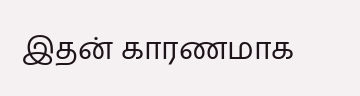இதன் காரணமாக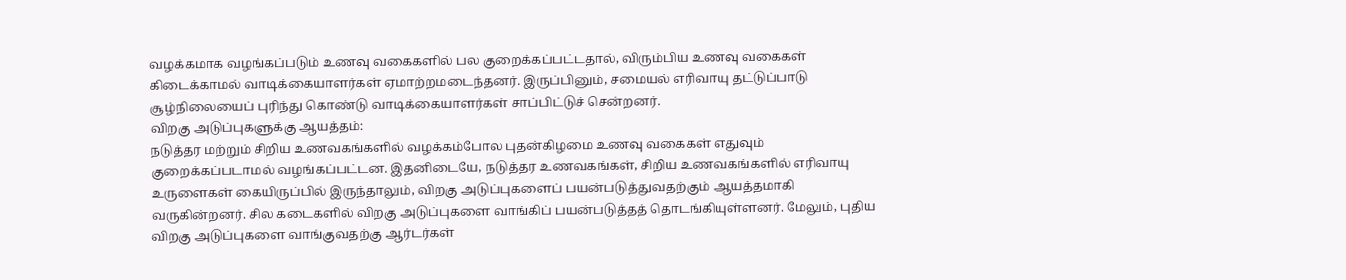வழக்கமாக வழங்கப்படும் உணவு வகைகளில் பல குறைக்கப்பட்டதால், விரும்பிய உணவு வகைகள் கிடைக்காமல் வாடிக்கையாளர்கள் ஏமாற்றமடைந்தனர். இருப்பினும், சமையல் எரிவாயு தட்டுப்பாடு சூழ்நிலையைப் புரிந்து கொண்டு வாடிக்கையாளர்கள் சாப்பிட்டுச் சென்றனர்.
விறகு அடுப்புகளுக்கு ஆயத்தம்:
நடுத்தர மற்றும் சிறிய உணவகங்களில் வழக்கம்போல புதன்கிழமை உணவு வகைகள் எதுவும் குறைக்கப்படாமல் வழங்கப்பட்டன. இதனிடையே, நடுத்தர உணவகங்கள், சிறிய உணவகங்களில் எரிவாயு உருளைகள் கையிருப்பில் இருந்தாலும், விறகு அடுப்புகளைப் பயன்படுத்துவதற்கும் ஆயத்தமாகி வருகின்றனர். சில கடைகளில் விறகு அடுப்புகளை வாங்கிப் பயன்படுத்தத் தொடங்கியுள்ளனர். மேலும், புதிய விறகு அடுப்புகளை வாங்குவதற்கு ஆர்டர்கள்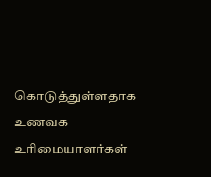கொடுத்துள்ளதாக உணவக உரிமையாளர்கள்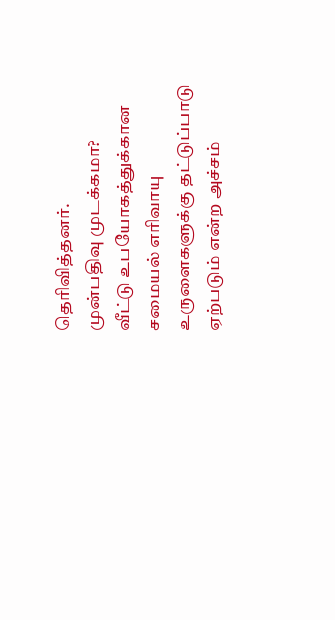தெரிவித்தனர்.
முன்பதிவு முடக்கமா?
வீட்டு உபயோகத்துக்கான சமையல் எரிவாயு உருளைகளுக்கு தட்டுப்பாடு ஏற்படும் என்ற அச்சம்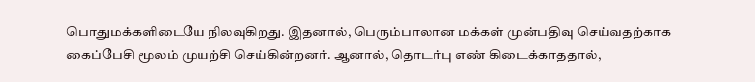பொதுமக்களிடையே நிலவுகிறது. இதனால், பெரும்பாலான மக்கள் முன்பதிவு செய்வதற்காக கைப்பேசி மூலம் முயற்சி செய்கின்றனர். ஆனால், தொடர்பு எண் கிடைக்காததால்,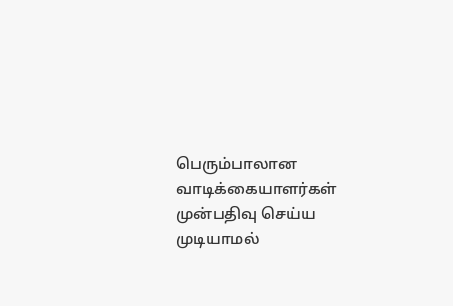பெரும்பாலான வாடிக்கையாளர்கள் முன்பதிவு செய்ய முடியாமல்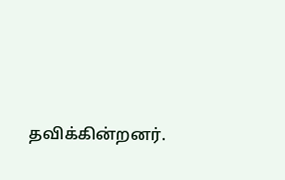தவிக்கின்றனர்.